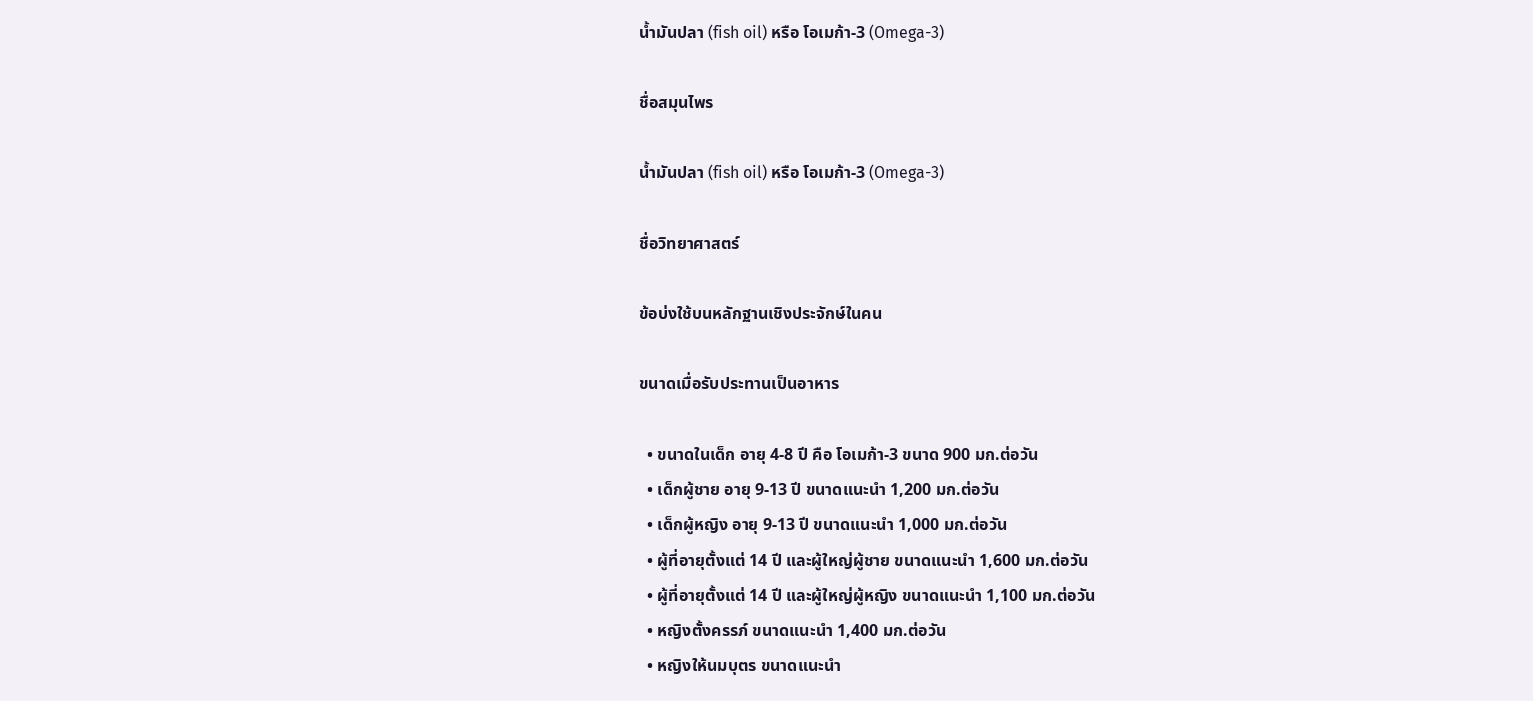น้ำมันปลา (fish oil) หรือ โอเมก้า-3 (Omega-3)

ชื่อสมุนไพร

น้ำมันปลา (fish oil) หรือ โอเมก้า-3 (Omega-3)

ชื่อวิทยาศาสตร์

ข้อบ่งใช้บนหลักฐานเชิงประจักษ์ในคน

ขนาดเมื่อรับประทานเป็นอาหาร

  • ขนาดในเด็ก อายุ 4-8 ปี คือ โอเมก้า-3 ขนาด 900 มก.ต่อวัน
  • เด็กผู้ชาย อายุ 9-13 ปี ขนาดแนะนำ 1,200 มก.ต่อวัน
  • เด็กผู้หญิง อายุ 9-13 ปี ขนาดแนะนำ 1,000 มก.ต่อวัน
  • ผู้ที่อายุตั้งแต่ 14 ปี และผู้ใหญ่ผู้ชาย ขนาดแนะนำ 1,600 มก.ต่อวัน
  • ผู้ที่อายุตั้งแต่ 14 ปี และผู้ใหญ่ผู้หญิง ขนาดแนะนำ 1,100 มก.ต่อวัน
  • หญิงตั้งครรภ์ ขนาดแนะนำ 1,400 มก.ต่อวัน
  • หญิงให้นมบุตร ขนาดแนะนำ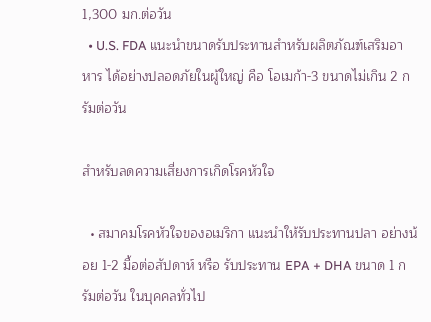1,300 มก.ต่อวัน
  • U.S. FDA แนะนำขนาดรับประทานสำหรับผลิตภัณฑ์เสริมอาหาร ได้อย่างปลอดภัยในผู้ใหญ่ คือ โอเมก้า-3 ขนาดไม่เกิน 2 กรัมต่อวัน

สำหรับลดความเสี่ยงการเกิดโรคหัวใจ

  • สมาคมโรคหัวใจของอเมริกา แนะนำให้รับประทานปลา อย่างน้อย 1-2 มื้อต่อสัปดาห์ หรือ รับประทาน EPA + DHA ขนาด 1 กรัมต่อวัน ในบุคคลทั่วไป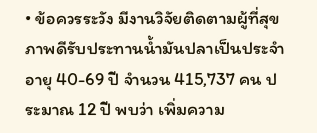• ข้อควรระวัง มีงานวิจัยติดตามผู้ที่สุขภาพดีรับประทานน้ำมันปลาเป็นประจำ อายุ 40-69 ปี จำนวน 415,737 คน ประมาณ 12 ปี พบว่า เพิ่มความ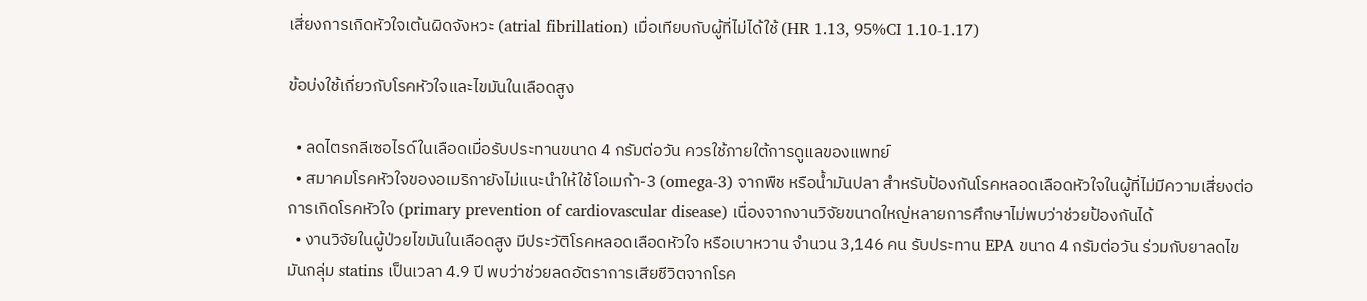เสี่ยงการเกิดหัวใจเต้นผิดจังหวะ (atrial fibrillation) เมื่อเทียบกับผู้ที่ไม่ได้ใช้ (HR 1.13, 95%CI 1.10-1.17)

ข้อบ่งใช้เกี่ยวกับโรคหัวใจและไขมันในเลือดสูง

  • ลดไตรกลีเซอไรด์ในเลือดเมื่อรับประทานขนาด 4 กรัมต่อวัน ควรใช้ภายใต้การดูแลของแพทย์
  • สมาคมโรคหัวใจของอเมริกายังไม่แนะนำให้ใช้โอเมก้า-3 (omega-3) จากพืช หรือน้ำมันปลา สำหรับป้องกันโรคหลอดเลือดหัวใจในผู้ที่ไม่มีความเสี่ยงต่อการเกิดโรคหัวใจ (primary prevention of cardiovascular disease) เนื่องจากงานวิจัยขนาดใหญ่หลายการศึกษาไม่พบว่าช่วยป้องกันได้
  • งานวิจัยในผู้ป่วยไขมันในเลือดสูง มีประวัติโรคหลอดเลือดหัวใจ หรือเบาหวาน จำนวน 3,146 คน รับประทาน EPA ขนาด 4 กรัมต่อวัน ร่วมกับยาลดไขมันกลุ่ม statins เป็นเวลา 4.9 ปี พบว่าช่วยลดอัตราการเสียชีวิตจากโรค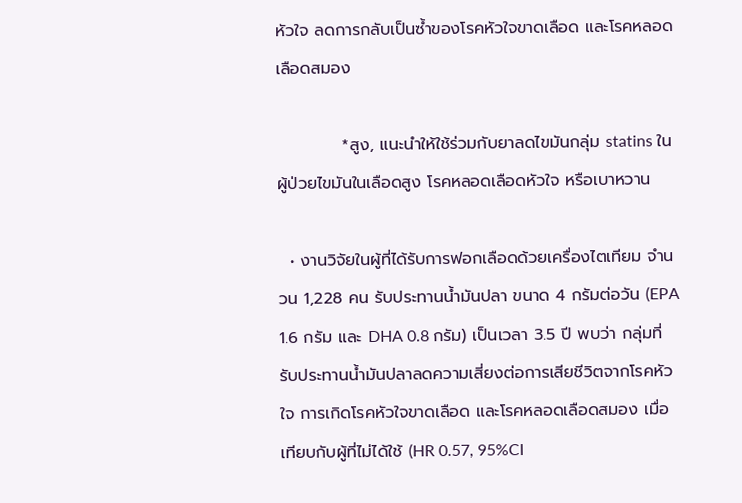หัวใจ ลดการกลับเป็นซ้ำของโรคหัวใจขาดเลือด และโรคหลอดเลือดสมอง

           *สูง, แนะนำให้ใช้ร่วมกับยาลดไขมันกลุ่ม statins ในผู้ป่วยไขมันในเลือดสูง โรคหลอดเลือดหัวใจ หรือเบาหวาน

  • งานวิจัยในผู้ที่ได้รับการฟอกเลือดด้วยเครื่องไตเทียม จำนวน 1,228 คน รับประทานน้ำมันปลา ขนาด 4 กรัมต่อวัน (EPA 1.6 กรัม และ DHA 0.8 กรัม) เป็นเวลา 3.5 ปี พบว่า กลุ่มที่รับประทานน้ำมันปลาลดความเสี่ยงต่อการเสียชีวิตจากโรคหัวใจ การเกิดโรคหัวใจขาดเลือด และโรคหลอดเลือดสมอง เมื่อเทียบกับผู้ที่ไม่ได้ใช้ (HR 0.57, 95%CI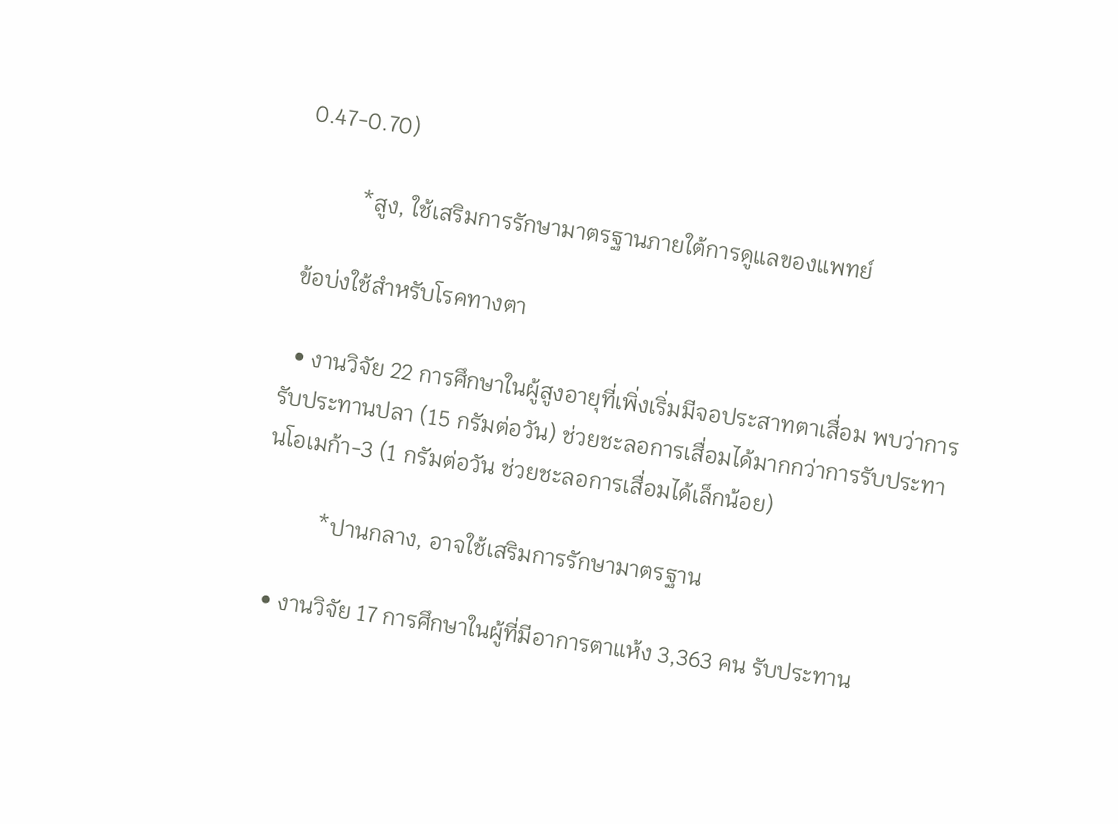0.47-0.70)

          *สูง, ใช้เสริมการรักษามาตรฐานภายใต้การดูแลของแพทย์

 ข้อบ่งใช้สำหรับโรคทางตา

  • งานวิจัย 22 การศึกษาในผู้สูงอายุที่เพิ่งเริ่มมีจอประสาทตาเสื่อม พบว่าการรับประทานปลา (15 กรัมต่อวัน) ช่วยชะลอการเสื่อมได้มากกว่าการรับประทานโอเมก้า-3 (1 กรัมต่อวัน ช่วยชะลอการเสื่อมได้เล็กน้อย)

          *ปานกลาง, อาจใช้เสริมการรักษามาตรฐาน

  • งานวิจัย 17 การศึกษาในผู้ที่มีอาการตาแห้ง 3,363 คน รับประทาน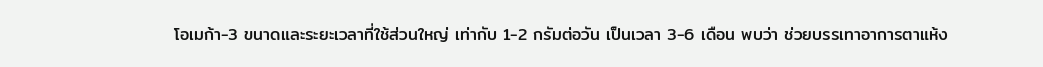โอเมก้า-3 ขนาดและระยะเวลาที่ใช้ส่วนใหญ่ เท่ากับ 1-2 กรัมต่อวัน เป็นเวลา 3-6 เดือน พบว่า ช่วยบรรเทาอาการตาแห้ง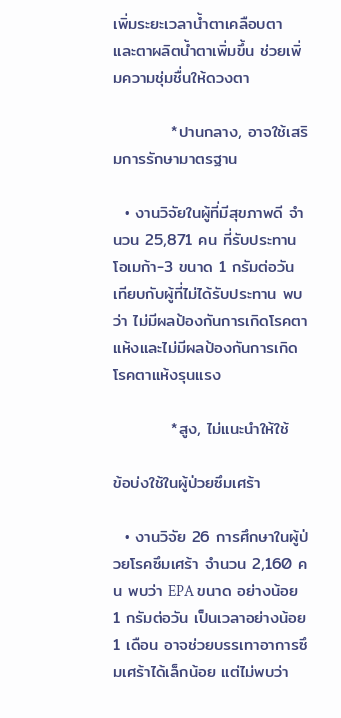เพิ่มระยะเวลาน้ำตาเคลือบตา และตาผลิตน้ำตาเพิ่มขึ้น ช่วยเพิ่มความชุ่มชื่นให้ดวงตา

          *ปานกลาง, อาจใช้เสริมการรักษามาตรฐาน

  • งานวิจัยในผู้ที่มีสุขภาพดี จำนวน 25,871 คน ที่รับประทานโอเมก้า-3 ขนาด 1 กรัมต่อวัน เทียบกับผู้ที่ไม่ได้รับประทาน พบว่า ไม่มีผลป้องกันการเกิดโรคตาแห้งและไม่มีผลป้องกันการเกิดโรคตาแห้งรุนแรง

          *สูง, ไม่แนะนำให้ใช้

ข้อบ่งใช้ในผู้ป่วยซึมเศร้า

  • งานวิจัย 26 การศึกษาในผู้ป่วยโรคซึมเศร้า จำนวน 2,160 คน พบว่า EPA ขนาด อย่างน้อย 1 กรัมต่อวัน เป็นเวลาอย่างน้อย 1 เดือน อาจช่วยบรรเทาอาการซึมเศร้าได้เล็กน้อย แต่ไม่พบว่า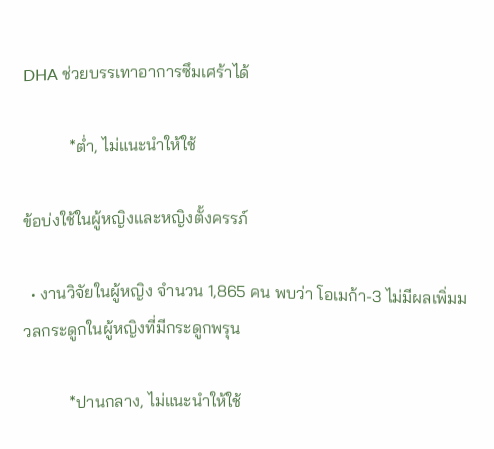DHA ช่วยบรรเทาอาการซึมเศร้าได้

           *ต่ำ, ไม่แนะนำให้ใช้

ข้อบ่งใช้ในผู้หญิงและหญิงตั้งครรภ์

  • งานวิจัยในผู้หญิง จำนวน 1,865 คน พบว่า โอเมก้า-3 ไม่มีผลเพิ่มมวลกระดูกในผู้หญิงที่มีกระดูกพรุน

           *ปานกลาง, ไม่แนะนำให้ใช้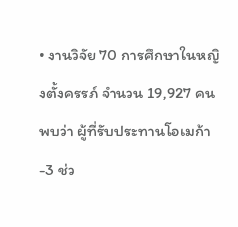• งานวิจัย 70 การศึกษาในหญิงตั้งครรภ์ จำนวน 19,927 คน พบว่า ผู้ที่รับประทานโอเมก้า-3 ช่ว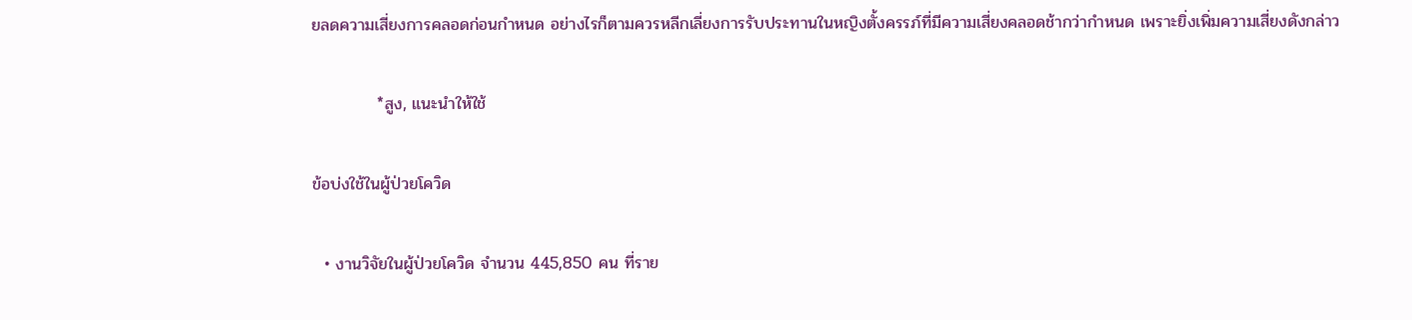ยลดความเสี่ยงการคลอดก่อนกำหนด อย่างไรก็ตามควรหลีกเลี่ยงการรับประทานในหญิงตั้งครรภ์ที่มีความเสี่ยงคลอดช้ากว่ากำหนด เพราะยิ่งเพิ่มความเสี่ยงดังกล่าว

           *สูง, แนะนำให้ใช้

ข้อบ่งใช้ในผู้ป่วยโควิด

  • งานวิจัยในผู้ป่วยโควิด จำนวน 445,850 คน ที่ราย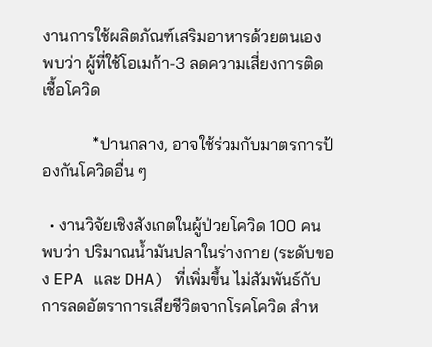งานการใช้ผลิตภัณฑ์เสริมอาหารด้วยตนเอง พบว่า ผู้ที่ใช้โอเมก้า-3 ลดความเสี่ยงการติดเชื้อโควิด

            *ปานกลาง, อาจใช้ร่วมกับมาตรการป้องกันโควิดอื่น ๆ

  • งานวิจัยเชิงสังเกตในผู้ป่วยโควิด 100 คน พบว่า ปริมาณน้ำมันปลาในร่างกาย (ระดับของ EPA และ DHA) ที่เพิ่มขึ้น ไม่สัมพันธ์กับการลดอัตราการเสียชีวิตจากโรคโควิด สำห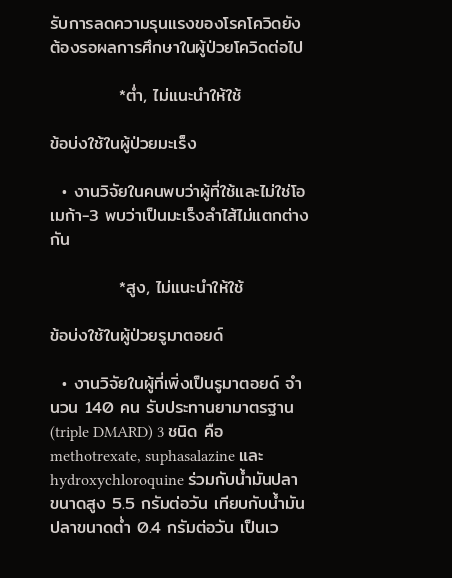รับการลดความรุนแรงของโรคโควิดยังต้องรอผลการศึกษาในผู้ป่วยโควิดต่อไป

           *ต่ำ, ไม่แนะนำให้ใช้

ข้อบ่งใช้ในผู้ป่วยมะเร็ง

  • งานวิจัยในคนพบว่าผู้ที่ใช้และไม่ใช่โอเมก้า-3 พบว่าเป็นมะเร็งลำไส้ไม่แตกต่างกัน

           *สูง, ไม่แนะนำให้ใช้

ข้อบ่งใช้ในผู้ป่วยรูมาตอยด์

  • งานวิจัยในผู้ที่เพิ่งเป็นรูมาตอยด์ จำนวน 140 คน รับประทานยามาตรฐาน (triple DMARD) 3 ชนิด คือ methotrexate, suphasalazine และ hydroxychloroquine ร่วมกับน้ำมันปลาขนาดสูง 5.5 กรัมต่อวัน เทียบกับน้ำมันปลาขนาดต่ำ 0.4 กรัมต่อวัน เป็นเว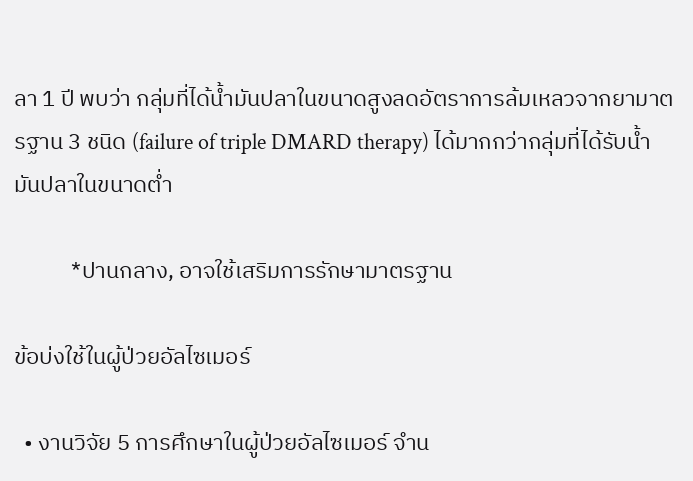ลา 1 ปี พบว่า กลุ่มที่ได้น้ำมันปลาในขนาดสูงลดอัตราการล้มเหลวจากยามาตรฐาน 3 ชนิด (failure of triple DMARD therapy) ได้มากกว่ากลุ่มที่ได้รับน้ำมันปลาในขนาดต่ำ

           *ปานกลาง, อาจใช้เสริมการรักษามาตรฐาน

ข้อบ่งใช้ในผู้ป่วยอัลไซเมอร์

  • งานวิจัย 5 การศึกษาในผู้ป่วยอัลไซเมอร์ จำน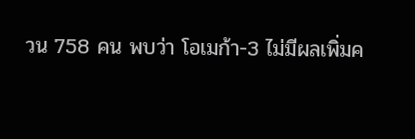วน 758 คน พบว่า โอเมก้า-3 ไม่มีผลเพิ่มค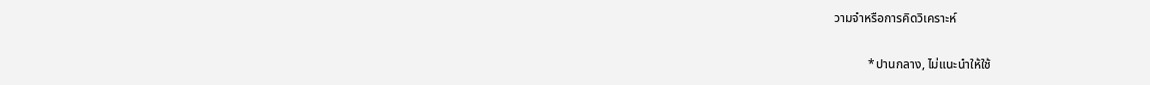วามจำหรือการคิดวิเคราะห์

           *ปานกลาง, ไม่แนะนำให้ใช้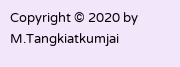Copyright © 2020 by M.Tangkiatkumjai